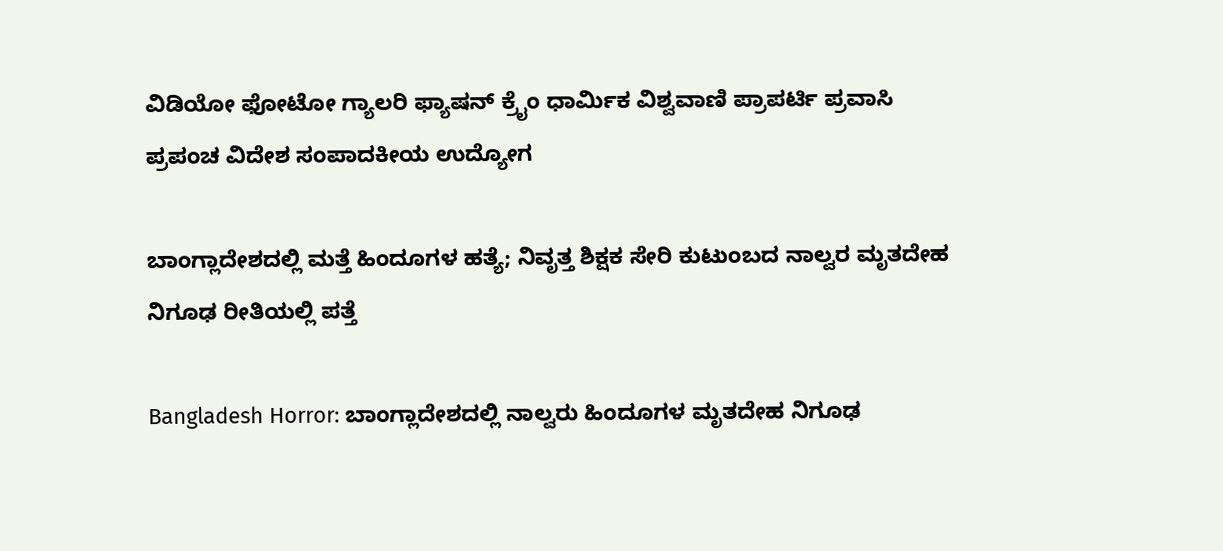ವಿಡಿಯೋ ಫೋಟೋ ಗ್ಯಾಲರಿ ಫ್ಯಾಷನ್ ಕ್ರೈಂ ಧಾರ್ಮಿಕ ವಿಶ್ವವಾಣಿ ಪ್ರಾಪರ್ಟಿ ಪ್ರವಾಸಿ ಪ್ರಪಂಚ ವಿದೇಶ ಸಂಪಾದಕೀಯ ಉದ್ಯೋಗ

ಬಾಂಗ್ಲಾದೇಶದಲ್ಲಿ ಮತ್ತೆ ಹಿಂದೂಗಳ ಹತ್ಯೆ; ನಿವೃತ್ತ ಶಿಕ್ಷಕ ಸೇರಿ ಕುಟುಂಬದ ನಾಲ್ವರ ಮೃತದೇಹ ನಿಗೂಢ ರೀತಿಯಲ್ಲಿ ಪತ್ತೆ

Bangladesh Horror: ಬಾಂಗ್ಲಾದೇಶದಲ್ಲಿ ನಾಲ್ವರು ಹಿಂದೂಗಳ ಮೃತದೇಹ ನಿಗೂಢ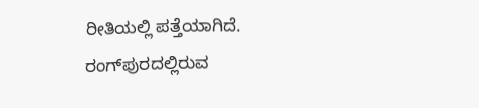ರೀತಿಯಲ್ಲಿ ಪತ್ತೆಯಾಗಿದೆ. ರಂಗ್‌ಪುರದಲ್ಲಿರುವ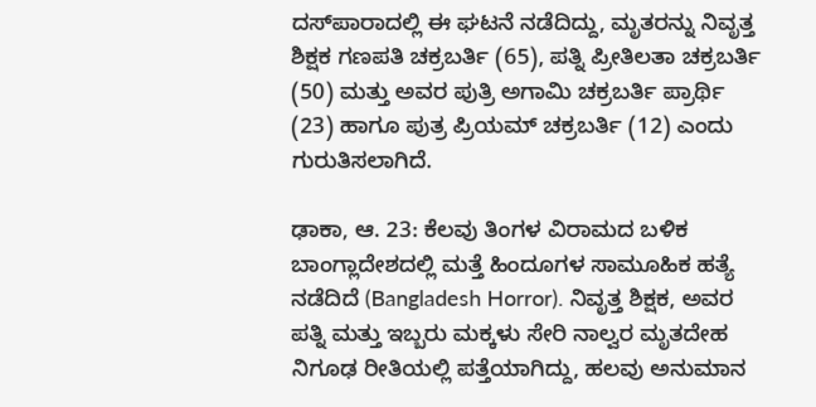ದಸ್‌ಪಾರಾದಲ್ಲಿ ಈ ಘಟನೆ ನಡೆದಿದ್ದು, ಮೃತರನ್ನು ನಿವೃತ್ತ ಶಿಕ್ಷಕ ಗಣಪತಿ ಚಕ್ರಬರ್ತಿ (65), ಪತ್ನಿ ಪ್ರೀತಿಲತಾ ಚಕ್ರಬರ್ತಿ (50) ಮತ್ತು ಅವರ ಪುತ್ರಿ ಅಗಾಮಿ ಚಕ್ರಬರ್ತಿ ಪ್ರಾರ್ಥಿ (23) ಹಾಗೂ ಪುತ್ರ ಪ್ರಿಯಮ್‌ ಚಕ್ರಬರ್ತಿ (12) ಎಂದು ಗುರುತಿಸಲಾಗಿದೆ.

ಢಾಕಾ, ಆ. 23: ಕೆಲವು ತಿಂಗಳ ವಿರಾಮದ ಬಳಿಕ ಬಾಂಗ್ಲಾದೇಶದಲ್ಲಿ ಮತ್ತೆ ಹಿಂದೂಗಳ ಸಾಮೂಹಿಕ ಹತ್ಯೆ ನಡೆದಿದೆ (Bangladesh Horror). ನಿವೃತ್ತ ಶಿಕ್ಷಕ, ಅವರ ಪತ್ನಿ ಮತ್ತು ಇಬ್ಬರು ಮಕ್ಕಳು ಸೇರಿ ನಾಲ್ವರ ಮೃತದೇಹ ನಿಗೂಢ ರೀತಿಯಲ್ಲಿ ಪತ್ತೆಯಾಗಿದ್ದು, ಹಲವು ಅನುಮಾನ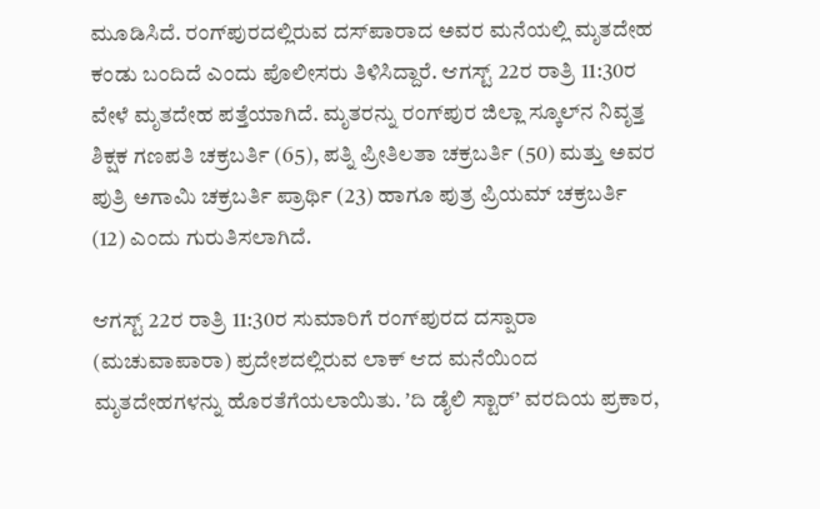ಮೂಡಿಸಿದೆ. ರಂಗ್‌ಪುರದಲ್ಲಿರುವ ದಸ್‌ಪಾರಾದ ಅವರ ಮನೆಯಲ್ಲಿ ಮೃತದೇಹ ಕಂಡು ಬಂದಿದೆ ಎಂದು ಪೊಲೀಸರು ತಿಳಿಸಿದ್ದಾರೆ. ಆಗಸ್ಟ್‌ 22ರ ರಾತ್ರಿ 11:30ರ ವೇಳೆ ಮೃತದೇಹ ಪತ್ತೆಯಾಗಿದೆ. ಮೃತರನ್ನು ರಂಗ್‌ಪುರ ಜಿಲ್ಲಾ ಸ್ಕೂಲ್‌ನ ನಿವೃತ್ತ ಶಿಕ್ಷಕ ಗಣಪತಿ ಚಕ್ರಬರ್ತಿ (65), ಪತ್ನಿ ಪ್ರೀತಿಲತಾ ಚಕ್ರಬರ್ತಿ (50) ಮತ್ತು ಅವರ ಪುತ್ರಿ ಅಗಾಮಿ ಚಕ್ರಬರ್ತಿ ಪ್ರಾರ್ಥಿ (23) ಹಾಗೂ ಪುತ್ರ ಪ್ರಿಯಮ್‌ ಚಕ್ರಬರ್ತಿ (12) ಎಂದು ಗುರುತಿಸಲಾಗಿದೆ.

ಆಗಸ್ಟ್‌ 22ರ ರಾತ್ರಿ 11:30ರ ಸುಮಾರಿಗೆ ರಂಗ್‌ಪುರದ ದಸ್ಪಾರಾ (ಮಚುವಾಪಾರಾ) ಪ್ರದೇಶದಲ್ಲಿರುವ ಲಾಕ್‌ ಆದ ಮನೆಯಿಂದ ಮೃತದೇಹಗಳನ್ನು ಹೊರತೆಗೆಯಲಾಯಿತು. ʼದಿ ಡೈಲಿ ಸ್ಟಾರ್ʼ ವರದಿಯ ಪ್ರಕಾರ,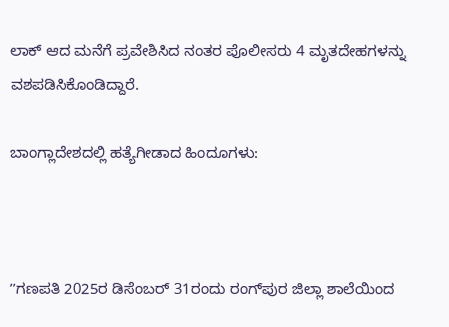ಲಾಕ್‌ ಆದ ಮನೆಗೆ ಪ್ರವೇಶಿಸಿದ ನಂತರ ಪೊಲೀಸರು 4 ಮೃತದೇಹಗಳನ್ನು ವಶಪಡಿಸಿಕೊಂಡಿದ್ದಾರೆ.

ಬಾಂಗ್ಲಾದೇಶದಲ್ಲಿ ಹತ್ಯೆಗೀಡಾದ ಹಿಂದೂಗಳು:



ʼʼಗಣಪತಿ 2025ರ ಡಿಸೆಂಬರ್ 31ರಂದು ರಂಗ್‌ಪುರ ಜಿಲ್ಲಾ ಶಾಲೆಯಿಂದ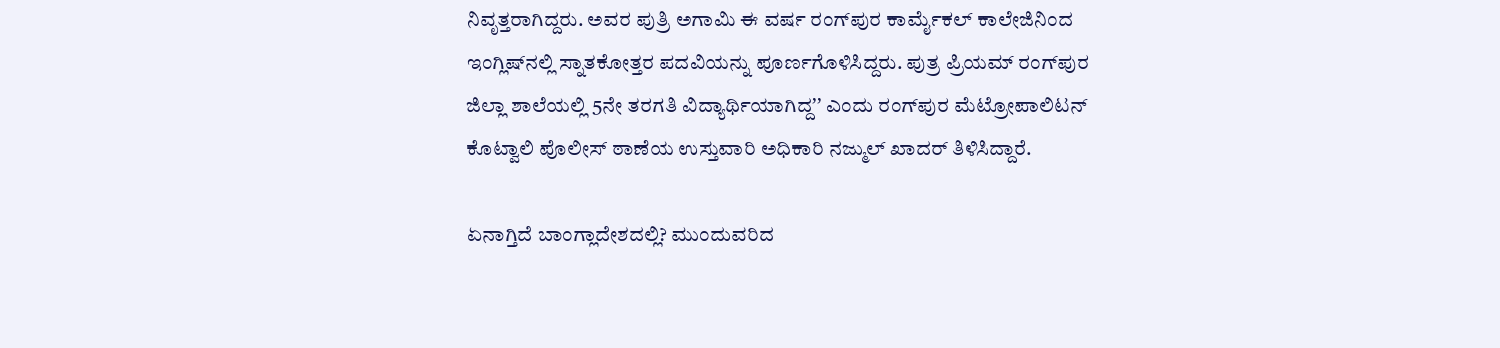ನಿವೃತ್ತರಾಗಿದ್ದರು. ಅವರ ಪುತ್ರಿ ಅಗಾಮಿ ಈ ವರ್ಷ ರಂಗ್‌ಪುರ ಕಾರ್ಮೈಕಲ್ ಕಾಲೇಜಿನಿಂದ ಇಂಗ್ಲಿಷ್‌ನಲ್ಲಿ ಸ್ನಾತಕೋತ್ತರ ಪದವಿಯನ್ನು ಪೂರ್ಣಗೊಳಿಸಿದ್ದರು. ಪುತ್ರ ಪ್ರಿಯಮ್ ರಂಗ್‌ಪುರ ಜಿಲ್ಲಾ ಶಾಲೆಯಲ್ಲಿ 5ನೇ ತರಗತಿ ವಿದ್ಯಾರ್ಥಿಯಾಗಿದ್ದʼʼ ಎಂದು ರಂಗ್‌ಪುರ ಮೆಟ್ರೋಪಾಲಿಟನ್ ಕೊಟ್ವಾಲಿ ಪೊಲೀಸ್ ಠಾಣೆಯ ಉಸ್ತುವಾರಿ ಅಧಿಕಾರಿ ನಜ್ಮುಲ್ ಖಾದರ್ ತಿಳಿಸಿದ್ದಾರೆ.

ಏನಾಗ್ತಿದೆ ಬಾಂಗ್ಲಾದೇಶದಲ್ಲಿ? ಮುಂದುವರಿದ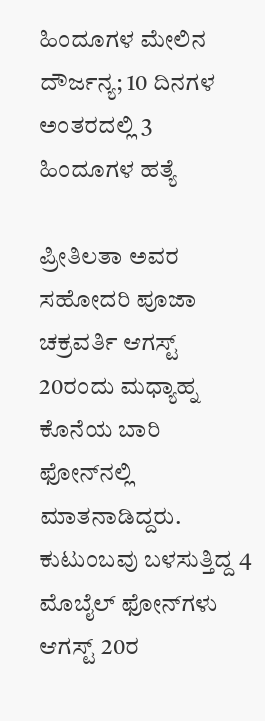ಹಿಂದೂಗಳ ಮೇಲಿನ ದೌರ್ಜನ್ಯ; 10 ದಿನಗಳ ಅಂತರದಲ್ಲಿ 3 ಹಿಂದೂಗಳ ಹತ್ಯೆ

ಪ್ರೀತಿಲತಾ ಅವರ ಸಹೋದರಿ ಪೂಜಾ ಚಕ್ರವರ್ತಿ ಆಗಸ್ಟ್‌ 20ರಂದು ಮಧ್ಯಾಹ್ನ ಕೊನೆಯ ಬಾರಿ ಫೋನ್‌ನಲ್ಲಿ ಮಾತನಾಡಿದ್ದರು. ಕುಟುಂಬವು ಬಳಸುತ್ತಿದ್ದ 4 ಮೊಬೈಲ್ ಫೋನ್‌ಗಳು ಆಗಸ್ಟ್‌ 20ರ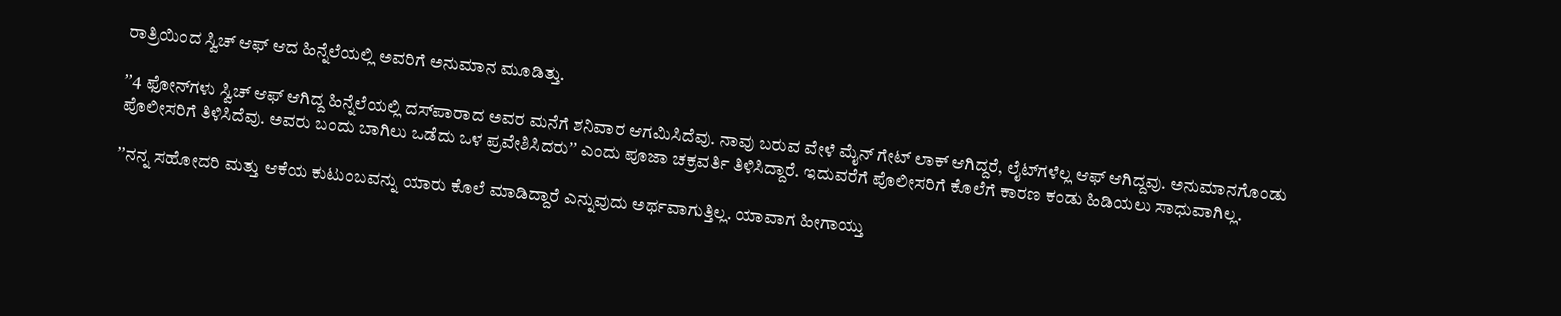ರಾತ್ರಿಯಿಂದ ಸ್ವಿಚ್ ಆಫ್ ಆದ ಹಿನ್ನೆಲೆಯಲ್ಲಿ ಅವರಿಗೆ ಅನುಮಾನ ಮೂಡಿತ್ತು.

ʼʼ4 ಫೋನ್‌ಗಳು ಸ್ವಿಚ್‌ ಆಫ್‌ ಆಗಿದ್ದ ಹಿನ್ನೆಲೆಯಲ್ಲಿ ದಸ್‌ಪಾರಾದ ಅವರ ಮನೆಗೆ ಶನಿವಾರ ಆಗಮಿಸಿದೆವು. ನಾವು ಬರುವ ವೇಳೆ ಮೈನ್‌ ಗೇಟ್‌ ಲಾಕ್‌ ಆಗಿದ್ದರೆ, ಲೈಟ್‌ಗಳೆಲ್ಲ ಆಫ್‌ ಆಗಿದ್ದವು. ಅನುಮಾನಗೊಂಡು ಪೊಲೀಸರಿಗೆ ತಿಳಿಸಿದೆವು. ಅವರು ಬಂದು ಬಾಗಿಲು ಒಡೆದು ಒಳ ಪ್ರವೇಶಿಸಿದರುʼʼ ಎಂದು ಪೂಜಾ ಚಕ್ರವರ್ತಿ ತಿಳಿಸಿದ್ದಾರೆ. ಇದುವರೆಗೆ ಪೊಲೀಸರಿಗೆ ಕೊಲೆಗೆ ಕಾರಣ ಕಂಡು ಹಿಡಿಯಲು ಸಾಧುವಾಗಿಲ್ಲ.

ʼʼನನ್ನ ಸಹೋದರಿ ಮತ್ತು ಆಕೆಯ ಕುಟುಂಬವನ್ನು ಯಾರು ಕೊಲೆ ಮಾಡಿದ್ದಾರೆ ಎನ್ನುವುದು ಅರ್ಥವಾಗುತ್ತಿಲ್ಲ. ಯಾವಾಗ ಹೀಗಾಯ್ತು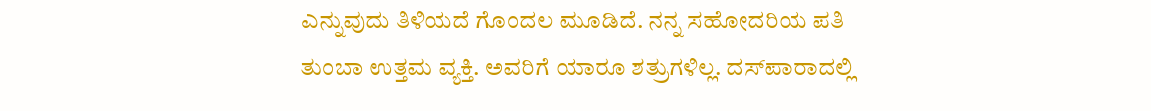ಎನ್ನುವುದು ತಿಳಿಯದೆ ಗೊಂದಲ ಮೂಡಿದೆ. ನನ್ನ ಸಹೋದರಿಯ ಪತಿ ತುಂಬಾ ಉತ್ತಮ ವ್ಯಕ್ತಿ. ಅವರಿಗೆ ಯಾರೂ ಶತ್ರುಗಳಿಲ್ಲ. ದಸ್‌ಪಾರಾದಲ್ಲಿ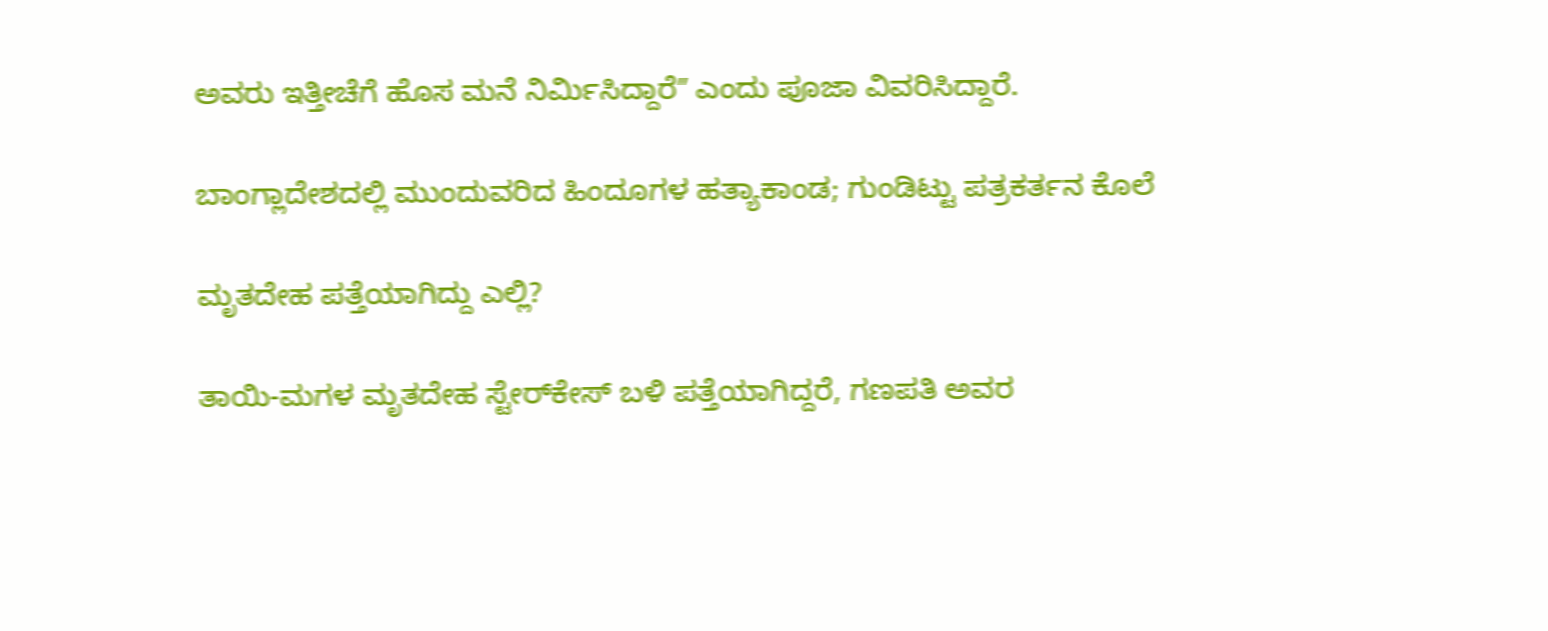ಅವರು ಇತ್ತೀಚೆಗೆ ಹೊಸ ಮನೆ ನಿರ್ಮಿಸಿದ್ದಾರೆʼʼ ಎಂದು ಪೂಜಾ ವಿವರಿಸಿದ್ದಾರೆ.

ಬಾಂಗ್ಲಾದೇಶದಲ್ಲಿ ಮುಂದುವರಿದ ಹಿಂದೂಗಳ ಹತ್ಯಾಕಾಂಡ; ಗುಂಡಿಟ್ಟು ಪತ್ರಕರ್ತನ ಕೊಲೆ

ಮೃತದೇಹ ಪತ್ತೆಯಾಗಿದ್ದು ಎಲ್ಲಿ?

ತಾಯಿ-ಮಗಳ ಮೃತದೇಹ ಸ್ಟೇರ್‌ಕೇಸ್‌ ಬಳಿ ಪತ್ತೆಯಾಗಿದ್ದರೆ, ಗಣಪತಿ ಅವರ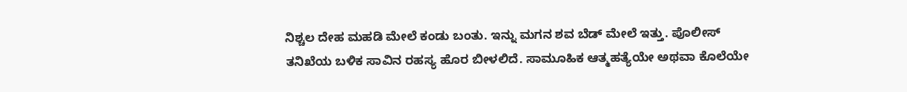ನಿಶ್ಚಲ ದೇಹ ಮಹಡಿ ಮೇಲೆ ಕಂಡು ಬಂತು. ಇನ್ನು ಮಗನ ಶವ ಬೆಡ್‌ ಮೇಲೆ ಇತ್ತು. ಪೊಲೀಸ್‌ ತನಿಖೆಯ ಬಳಿಕ ಸಾವಿನ ರಹಸ್ಯ ಹೊರ ಬೀಳಲಿದೆ. ಸಾಮೂಹಿಕ ಆತ್ಮಹತ್ಯೆಯೇ ಅಥವಾ ಕೊಲೆಯೇ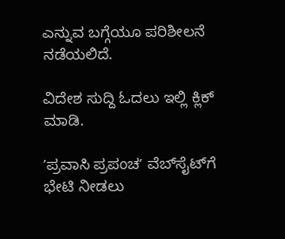ಎನ್ನುವ ಬಗ್ಗೆಯೂ ಪರಿಶೀಲನೆ ನಡೆಯಲಿದೆ.

ವಿದೇಶ ಸುದ್ದಿ ಓದಲು ಇಲ್ಲಿ ಕ್ಲಿಕ್‌ ಮಾಡಿ.

ʼಪ್ರವಾಸಿ ಪ್ರಪಂಚʼ ವೆಬ್‌ಸೈಟ್‌ಗೆ ಭೇಟಿ ನೀಡಲು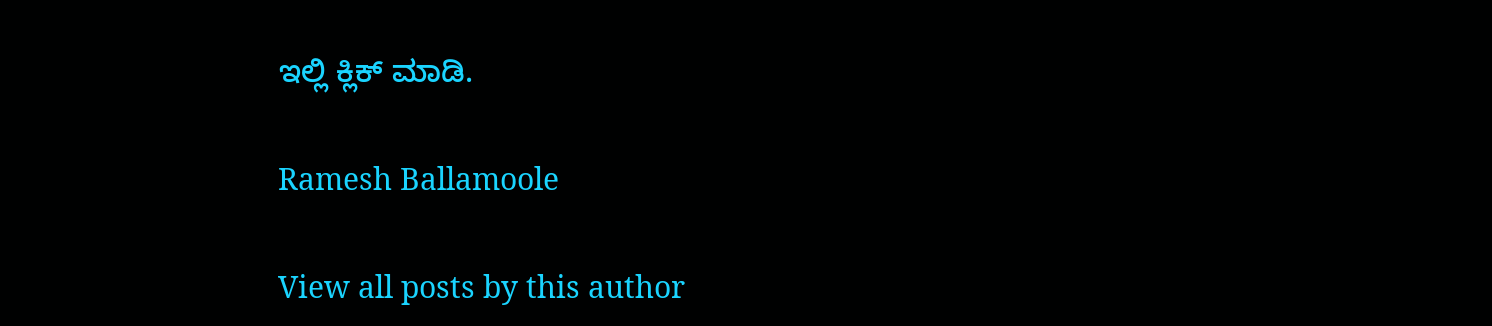ಇಲ್ಲಿ ಕ್ಲಿಕ್‌ ಮಾಡಿ.

Ramesh Ballamoole

View all posts by this author